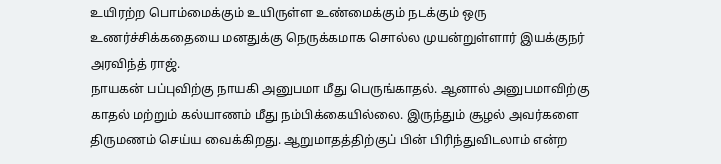உயிரற்ற பொம்மைக்கும் உயிருள்ள உண்மைக்கும் நடக்கும் ஒரு உணர்ச்சிக்கதையை மனதுக்கு நெருக்கமாக சொல்ல முயன்றுள்ளார் இயக்குநர் அரவிந்த் ராஜ்.
நாயகன் பப்புவிற்கு நாயகி அனுபமா மீது பெருங்காதல். ஆனால் அனுபமாவிற்கு காதல் மற்றும் கல்யாணம் மீது நம்பிக்கையில்லை. இருந்தும் சூழல் அவர்களை திருமணம் செய்ய வைக்கிறது. ஆறுமாதத்திற்குப் பின் பிரிந்துவிடலாம் என்ற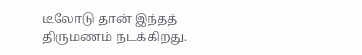டீலோடு தான் இந்தத் திருமணம் நடக்கிறது.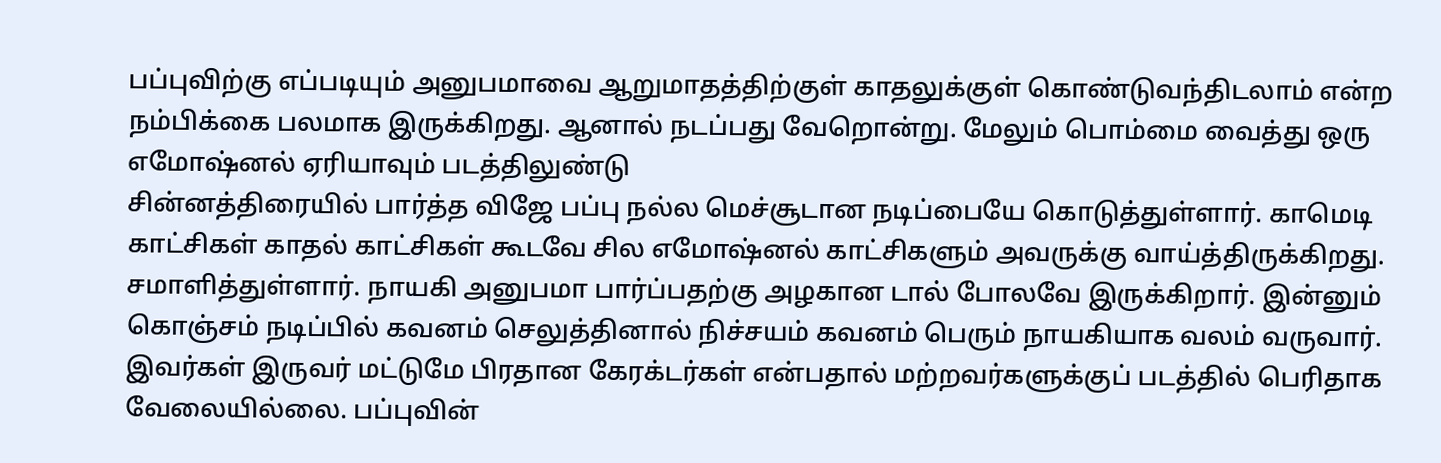பப்புவிற்கு எப்படியும் அனுபமாவை ஆறுமாதத்திற்குள் காதலுக்குள் கொண்டுவந்திடலாம் என்ற நம்பிக்கை பலமாக இருக்கிறது. ஆனால் நடப்பது வேறொன்று. மேலும் பொம்மை வைத்து ஒரு எமோஷ்னல் ஏரியாவும் படத்திலுண்டு
சின்னத்திரையில் பார்த்த விஜே பப்பு நல்ல மெச்சூடான நடிப்பையே கொடுத்துள்ளார். காமெடி காட்சிகள் காதல் காட்சிகள் கூடவே சில எமோஷ்னல் காட்சிகளும் அவருக்கு வாய்த்திருக்கிறது. சமாளித்துள்ளார். நாயகி அனுபமா பார்ப்பதற்கு அழகான டால் போலவே இருக்கிறார். இன்னும் கொஞ்சம் நடிப்பில் கவனம் செலுத்தினால் நிச்சயம் கவனம் பெரும் நாயகியாக வலம் வருவார். இவர்கள் இருவர் மட்டுமே பிரதான கேரக்டர்கள் என்பதால் மற்றவர்களுக்குப் படத்தில் பெரிதாக வேலையில்லை. பப்புவின்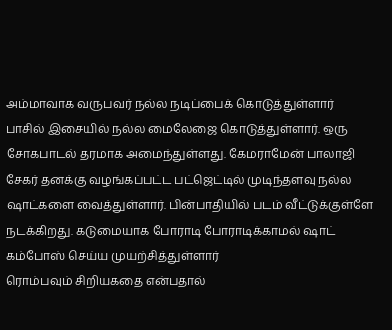அம்மாவாக வருபவர் நல்ல நடிப்பைக் கொடுத்துள்ளார்
பாசில் இசையில் நல்ல மைலேஜை கொடுத்துள்ளார். ஒரு சோகபாடல் தரமாக அமைந்துள்ளது. கேமராமேன் பாலாஜி சேகர் தனக்கு வழங்கப்பட்ட பட்ஜெட்டில் முடிந்தளவு நல்ல ஷாட்களை வைத்துள்ளார். பின்பாதியில் படம் வீட்டுக்குள்ளே நடக்கிறது. கடுமையாக போராடி போராடிக்காமல் ஷாட் கம்போஸ் செய்ய முயற்சித்துள்ளார்
ரொம்பவும் சிறியகதை என்பதால்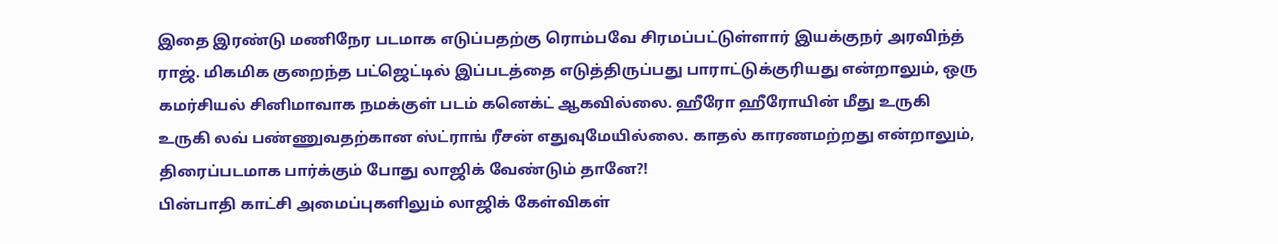இதை இரண்டு மணிநேர படமாக எடுப்பதற்கு ரொம்பவே சிரமப்பட்டுள்ளார் இயக்குநர் அரவிந்த் ராஜ். மிகமிக குறைந்த பட்ஜெட்டில் இப்படத்தை எடுத்திருப்பது பாராட்டுக்குரியது என்றாலும், ஒரு கமர்சியல் சினிமாவாக நமக்குள் படம் கனெக்ட் ஆகவில்லை. ஹீரோ ஹீரோயின் மீது உருகி உருகி லவ் பண்ணுவதற்கான ஸ்ட்ராங் ரீசன் எதுவுமேயில்லை. காதல் காரணமற்றது என்றாலும், திரைப்படமாக பார்க்கும் போது லாஜிக் வேண்டும் தானே?!
பின்பாதி காட்சி அமைப்புகளிலும் லாஜிக் கேள்விகள்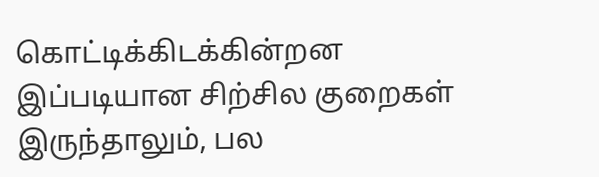கொட்டிக்கிடக்கின்றன
இப்படியான சிற்சில குறைகள் இருந்தாலும், பல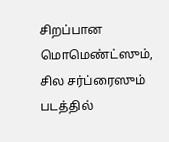சிறப்பான மொமெண்ட்ஸும், சில சர்ப்ரைஸும் படத்தில்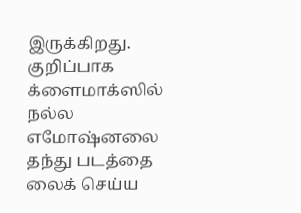இருக்கிறது. குறிப்பாக க்ளைமாக்ஸில் நல்ல எமோஷ்னலை தந்து படத்தை லைக் செய்ய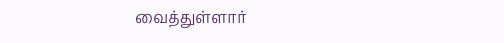வைத்துள்ளார்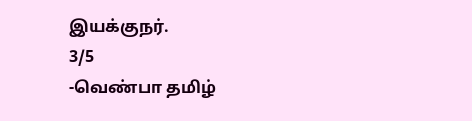இயக்குநர்.
3/5
-வெண்பா தமிழ்